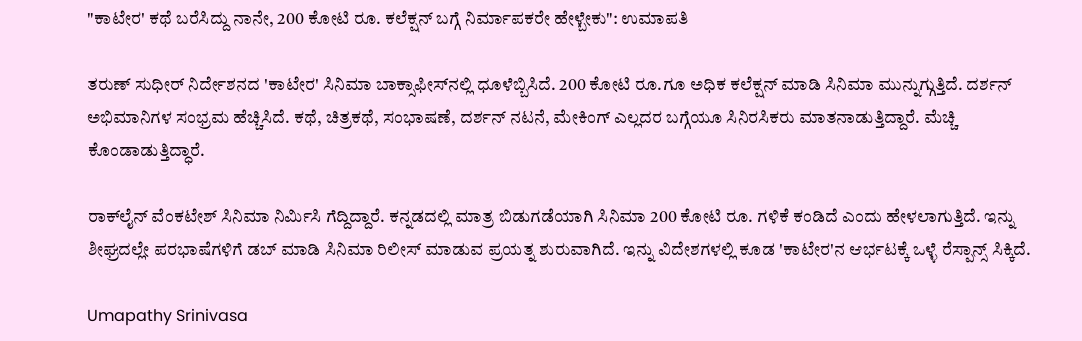"ಕಾಟೇರ' ಕಥೆ ಬರೆಸಿದ್ದು ನಾನೇ, 200 ಕೋಟಿ ರೂ. ಕಲೆಕ್ಷನ್ ಬಗ್ಗೆ ನಿರ್ಮಾಪಕರೇ ಹೇಳ್ಬೇಕು": ಉಮಾಪತಿ

ತರುಣ್ ಸುಧೀರ್ ನಿರ್ದೇಶನದ 'ಕಾಟೇರ' ಸಿನಿಮಾ ಬಾಕ್ಸಾಫೀಸ್‌ನಲ್ಲಿ ಧೂಳೆಬ್ಬಿಸಿದೆ. 200 ಕೋಟಿ ರೂ.ಗೂ ಅಧಿಕ ಕಲೆಕ್ಷನ್ ಮಾಡಿ ಸಿನಿಮಾ ಮುನ್ನುಗ್ಗುತ್ತಿದೆ. ದರ್ಶನ್ ಅಭಿಮಾನಿಗಳ ಸಂಭ್ರಮ ಹೆಚ್ಚಿಸಿದೆ. ಕಥೆ, ಚಿತ್ರಕಥೆ, ಸಂಭಾಷಣೆ, ದರ್ಶನ್ ನಟನೆ, ಮೇಕಿಂಗ್ ಎಲ್ಲದರ ಬಗ್ಗೆಯೂ ಸಿನಿರಸಿಕರು ಮಾತನಾಡುತ್ತಿದ್ದಾರೆ. ಮೆಚ್ಚಿ ಕೊಂಡಾಡುತ್ತಿದ್ಧಾರೆ.

ರಾಕ್‌ಲೈನ್‌ ವೆಂಕಟೇಶ್ ಸಿನಿಮಾ ನಿರ್ಮಿಸಿ ಗೆದ್ದಿದ್ದಾರೆ. ಕನ್ನಡದಲ್ಲಿ ಮಾತ್ರ ಬಿಡುಗಡೆಯಾಗಿ ಸಿನಿಮಾ 200 ಕೋಟಿ ರೂ. ಗಳಿಕೆ ಕಂಡಿದೆ ಎಂದು ಹೇಳಲಾಗುತ್ತಿದೆ. ಇನ್ನು ಶೀಘ್ರದಲ್ಲೇ ಪರಭಾಷೆಗಳಿಗೆ ಡಬ್ ಮಾಡಿ ಸಿನಿಮಾ ರಿಲೀಸ್ ಮಾಡುವ ಪ್ರಯತ್ನ ಶುರುವಾಗಿದೆ. ಇನ್ನು ವಿದೇಶಗಳಲ್ಲಿ ಕೂಡ 'ಕಾಟೇರ'ನ ಆರ್ಭಟಕ್ಕೆ ಒಳ್ಳೆ ರೆಸ್ಪಾನ್ಸ್ ಸಿಕ್ಕಿದೆ.

Umapathy Srinivasa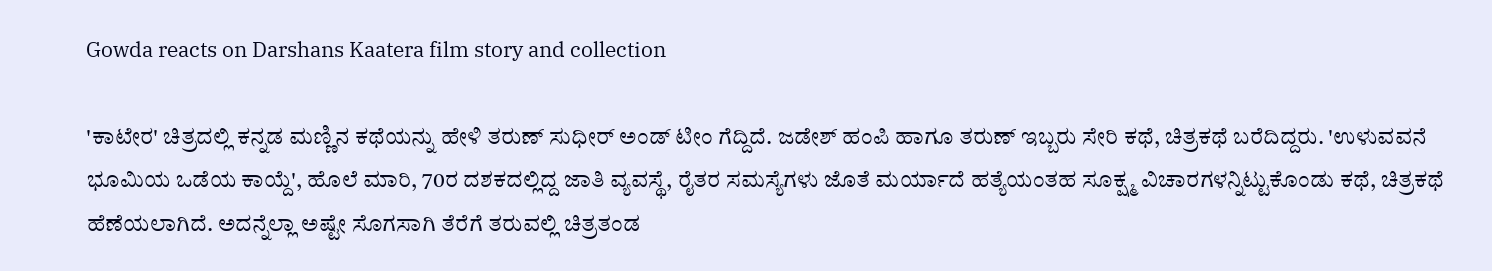Gowda reacts on Darshans Kaatera film story and collection

'ಕಾಟೇರ' ಚಿತ್ರದಲ್ಲಿ ಕನ್ನಡ ಮಣ್ಣಿನ ಕಥೆಯನ್ನು ಹೇಳಿ ತರುಣ್ ಸುಧೀರ್ ಅಂಡ್ ಟೀಂ ಗೆದ್ದಿದೆ. ಜಡೇಶ್ ಹಂಪಿ ಹಾಗೂ ತರುಣ್ ಇಬ್ಬರು ಸೇರಿ ಕಥೆ, ಚಿತ್ರಕಥೆ ಬರೆದಿದ್ದರು. 'ಉಳುವವನೆ ಭೂಮಿಯ ಒಡೆಯ ಕಾಯ್ದೆ', ಹೊಲೆ ಮಾರಿ, 70ರ ದಶಕದಲ್ಲಿದ್ದ ಜಾತಿ ವ್ಯವಸ್ಥೆ, ರೈತರ ಸಮಸ್ಯೆಗಳು ಜೊತೆ ಮರ್ಯಾದೆ ಹತ್ಯೆಯಂತಹ ಸೂಕ್ಷ್ಮ ವಿಚಾರಗಳನ್ನಿಟ್ಟುಕೊಂಡು ಕಥೆ, ಚಿತ್ರಕಥೆ ಹೆಣೆಯಲಾಗಿದೆ. ಅದನ್ನೆಲ್ಲಾ ಅಷ್ಟೇ ಸೊಗಸಾಗಿ ತೆರೆಗೆ ತರುವಲ್ಲಿ ಚಿತ್ರತಂಡ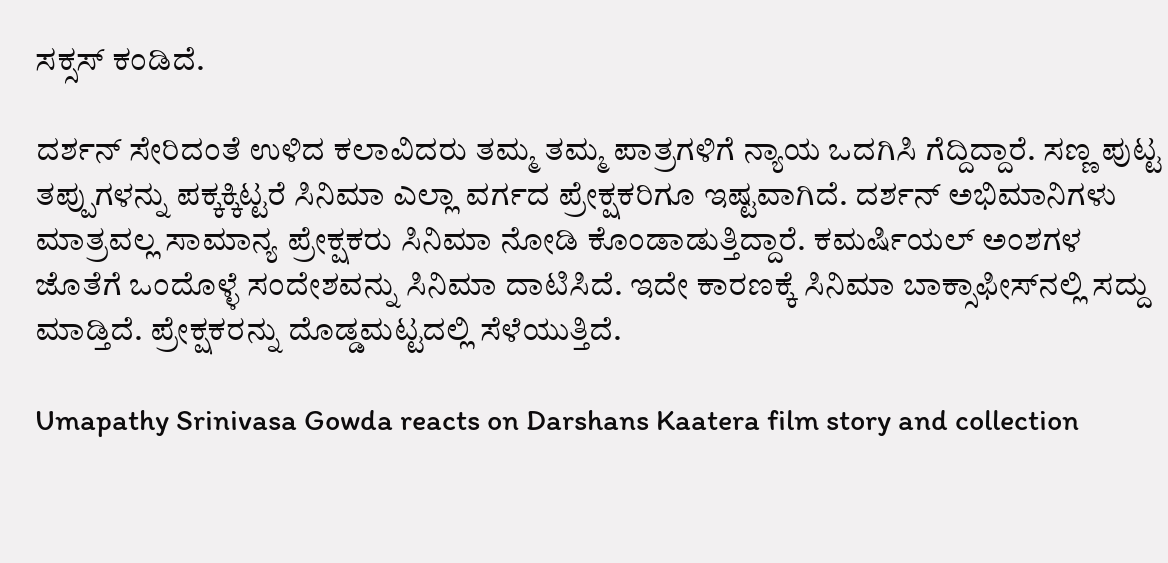ಸಕ್ಸಸ್ ಕಂಡಿದೆ.

ದರ್ಶನ್ ಸೇರಿದಂತೆ ಉಳಿದ ಕಲಾವಿದರು ತಮ್ಮ ತಮ್ಮ ಪಾತ್ರಗಳಿಗೆ ನ್ಯಾಯ ಒದಗಿಸಿ ಗೆದ್ದಿದ್ದಾರೆ. ಸಣ್ಣ ಪುಟ್ಟ ತಪ್ಪುಗಳನ್ನು ಪಕ್ಕಕ್ಕಿಟ್ಟರೆ ಸಿನಿಮಾ ಎಲ್ಲಾ ವರ್ಗದ ಪ್ರೇಕ್ಷಕರಿಗೂ ಇಷ್ಟವಾಗಿದೆ. ದರ್ಶನ್ ಅಭಿಮಾನಿಗಳು ಮಾತ್ರವಲ್ಲ ಸಾಮಾನ್ಯ ಪ್ರೇಕ್ಷಕರು ಸಿನಿಮಾ ನೋಡಿ ಕೊಂಡಾಡುತ್ತಿದ್ದಾರೆ. ಕಮರ್ಷಿಯಲ್ ಅಂಶಗಳ ಜೊತೆಗೆ ಒಂದೊಳ್ಳೆ ಸಂದೇಶವನ್ನು ಸಿನಿಮಾ ದಾಟಿಸಿದೆ. ಇದೇ ಕಾರಣಕ್ಕೆ ಸಿನಿಮಾ ಬಾಕ್ಸಾಫೀಸ್‌ನಲ್ಲಿ ಸದ್ದು ಮಾಡ್ತಿದೆ. ಪ್ರೇಕ್ಷಕರನ್ನು ದೊಡ್ಡಮಟ್ಟದಲ್ಲಿ ಸೆಳೆಯುತ್ತಿದೆ.

Umapathy Srinivasa Gowda reacts on Darshans Kaatera film story and collection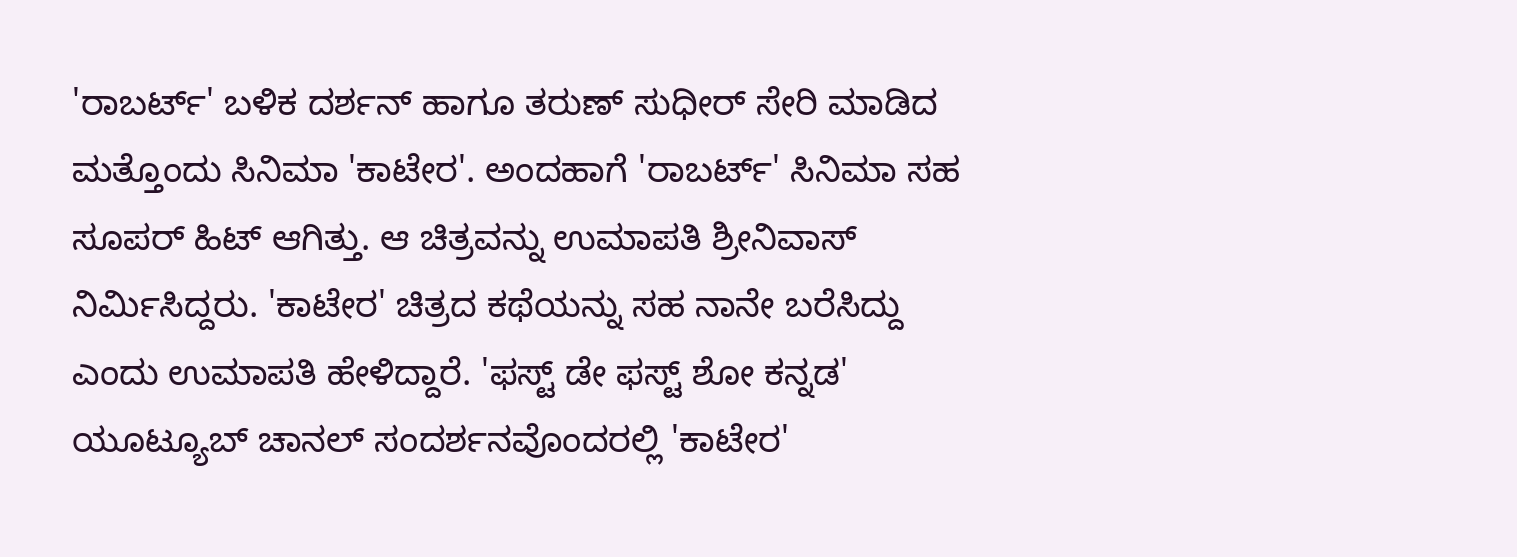'ರಾಬರ್ಟ್' ಬಳಿಕ ದರ್ಶನ್ ಹಾಗೂ ತರುಣ್ ಸುಧೀರ್ ಸೇರಿ ಮಾಡಿದ ಮತ್ತೊಂದು ಸಿನಿಮಾ 'ಕಾಟೇರ'. ಅಂದಹಾಗೆ 'ರಾಬರ್ಟ್' ಸಿನಿಮಾ ಸಹ ಸೂಪರ್ ಹಿಟ್ ಆಗಿತ್ತು. ಆ ಚಿತ್ರವನ್ನು ಉಮಾಪತಿ ಶ್ರೀನಿವಾಸ್ ನಿರ್ಮಿಸಿದ್ದರು. 'ಕಾಟೇರ' ಚಿತ್ರದ ಕಥೆಯನ್ನು ಸಹ ನಾನೇ ಬರೆಸಿದ್ದು ಎಂದು ಉಮಾಪತಿ ಹೇಳಿದ್ದಾರೆ. 'ಫಸ್ಟ್‌ ಡೇ ಫಸ್ಟ್ ಶೋ ಕನ್ನಡ' ಯೂಟ್ಯೂಬ್ ಚಾನಲ್ ಸಂದರ್ಶನವೊಂದರಲ್ಲಿ 'ಕಾಟೇರ'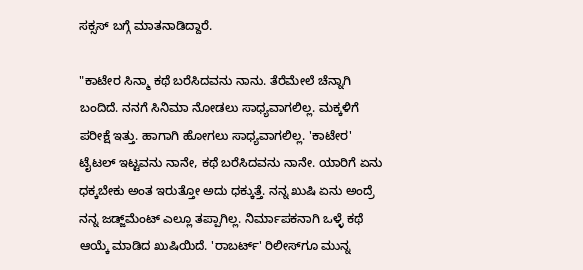ಸಕ್ಸಸ್ ಬಗ್ಗೆ ಮಾತನಾಡಿದ್ದಾರೆ.

"ಕಾಟೇರ ಸಿನ್ಮಾ ಕಥೆ ಬರೆಸಿದವನು ನಾನು. ತೆರೆಮೇಲೆ ಚೆನ್ನಾಗಿ ಬಂದಿದೆ. ನನಗೆ ಸಿನಿಮಾ ನೋಡಲು ಸಾಧ್ಯವಾಗಲಿಲ್ಲ. ಮಕ್ಕಳಿಗೆ ಪರೀಕ್ಷೆ ಇತ್ತು. ಹಾಗಾಗಿ ಹೋಗಲು ಸಾಧ್ಯವಾಗಲಿಲ್ಲ. 'ಕಾಟೇರ' ಟೈಟಲ್ ಇಟ್ಟವನು ನಾನೇ, ಕಥೆ ಬರೆಸಿದವನು ನಾನೇ. ಯಾರಿಗೆ ಏನು ಧಕ್ಕಬೇಕು ಅಂತ ಇರುತ್ತೋ ಅದು ಧಕ್ಕುತ್ತೆ. ನನ್ನ ಖುಷಿ ಏನು ಅಂದ್ರೆ ನನ್ನ ಜಡ್ಜ್‌ಮೆಂಟ್ ಎಲ್ಲೂ ತಪ್ಪಾಗಿಲ್ಲ. ನಿರ್ಮಾಪಕನಾಗಿ ಒಳ್ಳೆ ಕಥೆ ಆಯ್ಕೆ ಮಾಡಿದ ಖುಷಿಯಿದೆ. 'ರಾಬರ್ಟ್‌' ರಿಲೀಸ್‌ಗೂ ಮುನ್ನ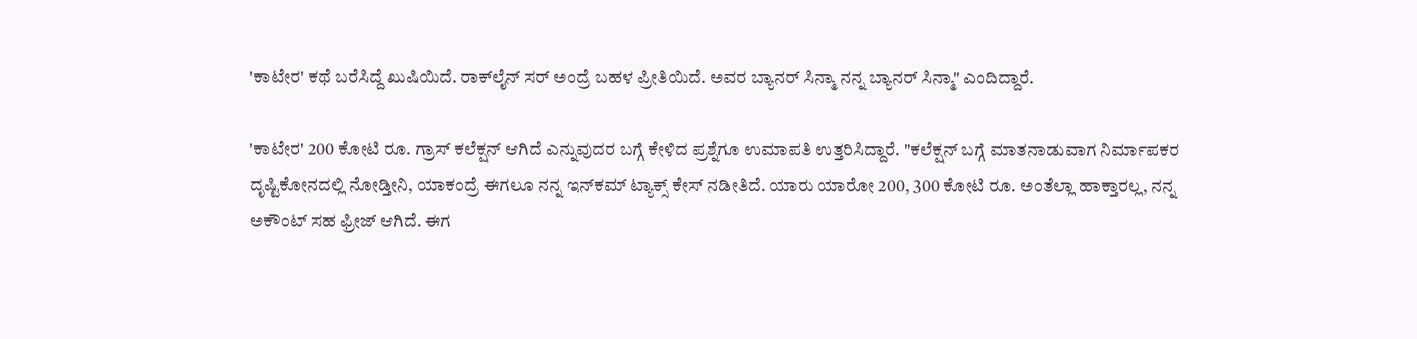'ಕಾಟೇರ' ಕಥೆ ಬರೆಸಿದ್ದೆ ಖುಷಿಯಿದೆ. ರಾಕ್‌ಲೈನ್‌ ಸರ್ ಅಂದ್ರೆ ಬಹಳ ಪ್ರೀತಿಯಿದೆ. ಅವರ ಬ್ಯಾನರ್ ಸಿನ್ಮಾ ನನ್ನ ಬ್ಯಾನರ್ ಸಿನ್ಮಾ" ಎಂದಿದ್ದಾರೆ.

'ಕಾಟೇರ' 200 ಕೋಟಿ ರೂ. ಗ್ರಾಸ್ ಕಲೆಕ್ಷನ್ ಆಗಿದೆ ಎನ್ನುವುದರ ಬಗ್ಗೆ ಕೇಳಿದ ಪ್ರಶ್ನೆಗೂ ಉಮಾಪತಿ ಉತ್ತರಿಸಿದ್ದಾರೆ. "ಕಲೆಕ್ಷನ್ ಬಗ್ಗೆ ಮಾತನಾಡುವಾಗ ನಿರ್ಮಾಪಕರ ದೃಷ್ಟಿಕೋನದಲ್ಲಿ ನೋಡ್ತೀನಿ, ಯಾಕಂದ್ರೆ ಈಗಲೂ ನನ್ನ ಇನ್‌ಕಮ್‌ ಟ್ಯಾಕ್ಸ್‌ ಕೇಸ್ ನಡೀತಿದೆ. ಯಾರು ಯಾರೋ 200, 300 ಕೋಟಿ ರೂ. ಅಂತೆಲ್ಲಾ ಹಾಕ್ತಾರಲ್ಲ, ನನ್ನ ಅಕೌಂಟ್ ಸಹ ಫ್ರೀಜ್ ಆಗಿದೆ. ಈಗ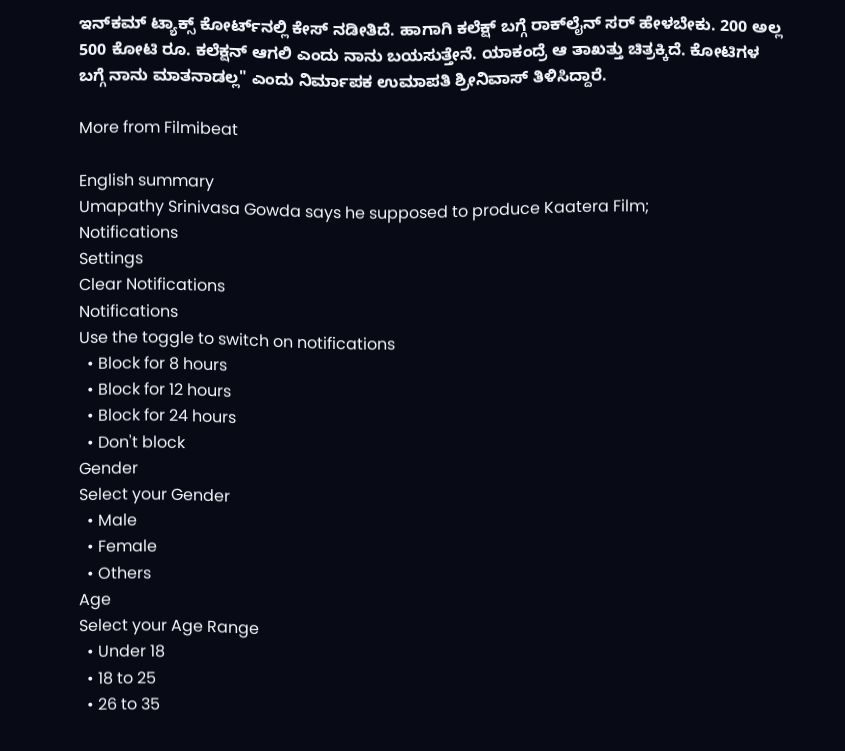ಇನ್‌ಕಮ್ ಟ್ಯಾಕ್ಸ್ ಕೋರ್ಟ್‌ನಲ್ಲಿ ಕೇಸ್ ನಡೀತಿದೆ. ಹಾಗಾಗಿ ಕಲೆಕ್ಷ್ ಬಗ್ಗೆ ರಾಕ್‌ಲೈನ್ ಸರ್ ಹೇಳಬೇಕು. 200 ಅಲ್ಲ 500 ಕೋಟಿ ರೂ. ಕಲೆಕ್ಷನ್ ಆಗಲಿ ಎಂದು ನಾನು ಬಯಸುತ್ತೇನೆ. ಯಾಕಂದ್ರೆ ಆ ತಾಖತ್ತು ಚಿತ್ರಕ್ಕಿದೆ. ಕೋಟಿಗಳ ಬಗ್ಗೆ ನಾನು ಮಾತನಾಡಲ್ಲ" ಎಂದು ನಿರ್ಮಾಪಕ ಉಮಾಪತಿ ಶ್ರೀನಿವಾಸ್ ತಿಳಿಸಿದ್ದಾರೆ.

More from Filmibeat

English summary
Umapathy Srinivasa Gowda says he supposed to produce Kaatera Film;
Notifications
Settings
Clear Notifications
Notifications
Use the toggle to switch on notifications
  • Block for 8 hours
  • Block for 12 hours
  • Block for 24 hours
  • Don't block
Gender
Select your Gender
  • Male
  • Female
  • Others
Age
Select your Age Range
  • Under 18
  • 18 to 25
  • 26 to 35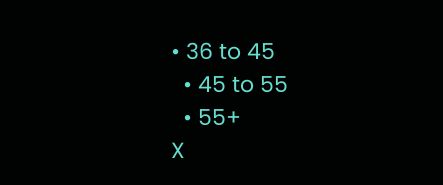• 36 to 45
  • 45 to 55
  • 55+
X